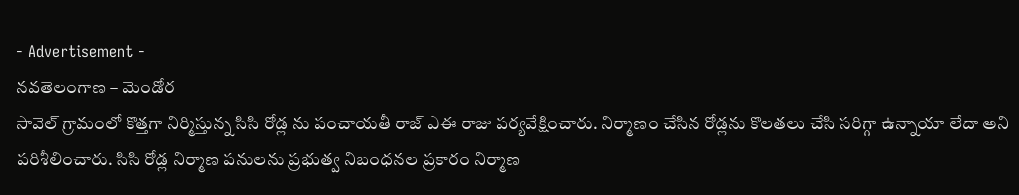- Advertisement -
నవతెలంగాణ – మెండోర
సావెల్ గ్రామంలో కొత్తగా నిర్మిస్తున్న సిసి రోడ్ల ను పంచాయతీ రాజ్ ఎఈ రాజు పర్యవేక్షించారు. నిర్మాణం చేసిన రోడ్లను కొలతలు చేసి సరిగ్గా ఉన్నాయా లేదా అని పరిశీలించారు. సిసి రోడ్ల నిర్మాణ పనులను ప్రభుత్వ నిబంధనల ప్రకారం నిర్మాణ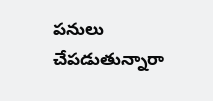పనులు చేపడుతున్నారా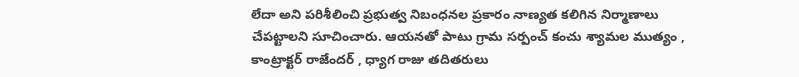లేదా అని పరిశీలించి ప్రభుత్వ నిబంధనల ప్రకారం నాణ్యత కలిగిన నిర్మాణాలు చేపట్టాలని సూచించారు. ఆయనతో పాటు గ్రామ సర్పంచ్ కంచు శ్యామల ముత్యం , కాంట్రాక్టర్ రాజేందర్ , ధ్యాగ రాజు తదితరులు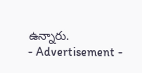ఉన్నారు.
- Advertisement -